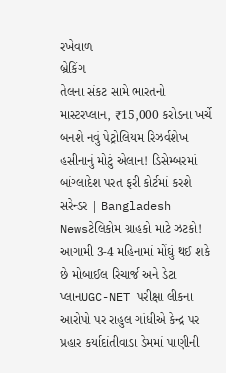રખેવાળ
બ્રેકિંગ
તેલના સંકટ સામે ભારતનો માસ્ટરપ્લાન, ₹15,000 કરોડના ખર્ચે બનશે નવું પેટ્રોલિયમ રિઝર્વશેખ હસીનાનું મોટું એલાન! ડિસેમ્બરમાં બાંગ્લાદેશ પરત ફરી કોર્ટમાં કરશે સરેન્ડર | Bangladesh Newsટેલિકોમ ગ્રાહકો માટે ઝટકો! આગામી 3-4 મહિનામાં મોંઘું થઈ શકે છે મોબાઈલ રિચાર્જ અને ડેટા પ્લાનUGC-NET પરીક્ષા લીકના આરોપો પર રાહુલ ગાંધીએ કેન્દ્ર પર પ્રહાર કર્યાદાંતીવાડા ડેમમાં પાણીની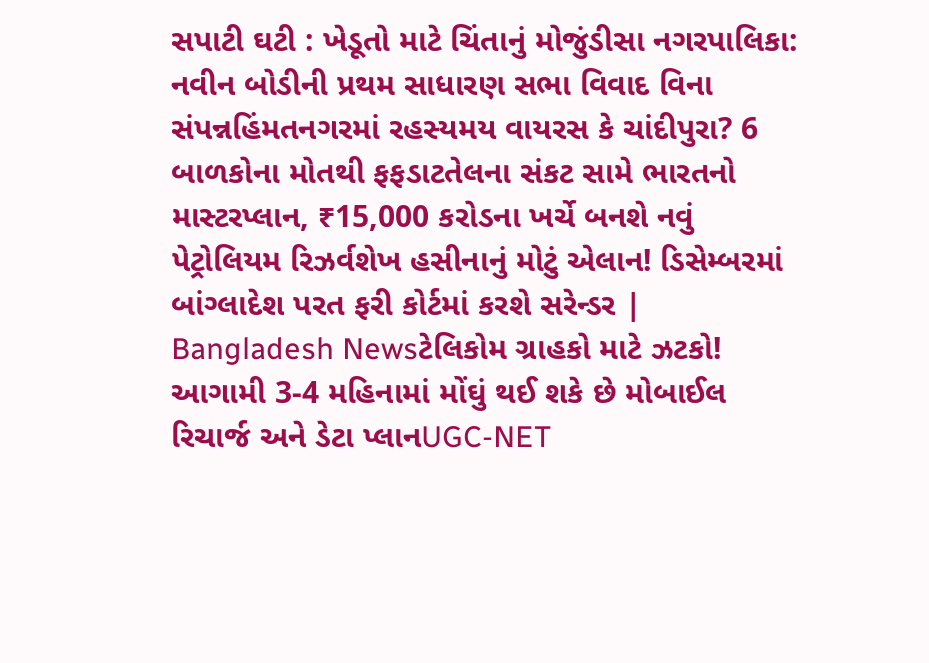સપાટી ઘટી : ખેડૂતો માટે ચિંતાનું મોજુંડીસા નગરપાલિકા: નવીન બોડીની પ્રથમ સાધારણ સભા વિવાદ વિના સંપન્નહિંમતનગરમાં રહસ્યમય વાયરસ કે ચાંદીપુરા? 6 બાળકોના મોતથી ફફડાટતેલના સંકટ સામે ભારતનો માસ્ટરપ્લાન, ₹15,000 કરોડના ખર્ચે બનશે નવું પેટ્રોલિયમ રિઝર્વશેખ હસીનાનું મોટું એલાન! ડિસેમ્બરમાં બાંગ્લાદેશ પરત ફરી કોર્ટમાં કરશે સરેન્ડર | Bangladesh Newsટેલિકોમ ગ્રાહકો માટે ઝટકો! આગામી 3-4 મહિનામાં મોંઘું થઈ શકે છે મોબાઈલ રિચાર્જ અને ડેટા પ્લાનUGC-NET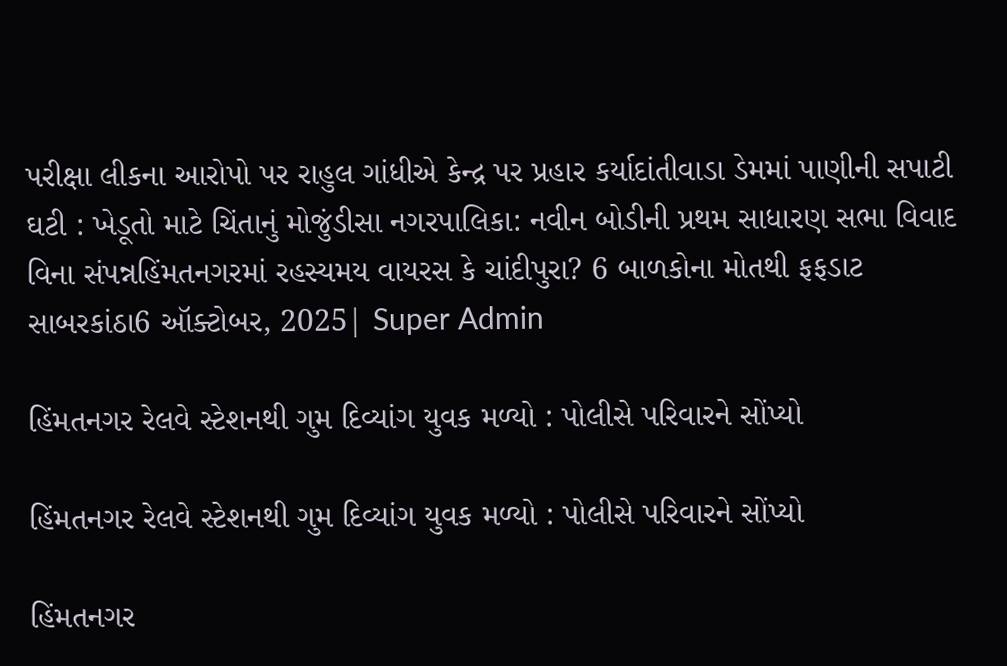પરીક્ષા લીકના આરોપો પર રાહુલ ગાંધીએ કેન્દ્ર પર પ્રહાર કર્યાદાંતીવાડા ડેમમાં પાણીની સપાટી ઘટી : ખેડૂતો માટે ચિંતાનું મોજુંડીસા નગરપાલિકા: નવીન બોડીની પ્રથમ સાધારણ સભા વિવાદ વિના સંપન્નહિંમતનગરમાં રહસ્યમય વાયરસ કે ચાંદીપુરા? 6 બાળકોના મોતથી ફફડાટ
સાબરકાંઠા6 ઑક્ટોબર, 2025| Super Admin

હિંમતનગર રેલવે સ્ટેશનથી ગુમ દિવ્યાંગ યુવક મળ્યો : પોલીસે પરિવારને સોંપ્યો

હિંમતનગર રેલવે સ્ટેશનથી ગુમ દિવ્યાંગ યુવક મળ્યો : પોલીસે પરિવારને સોંપ્યો

હિંમતનગર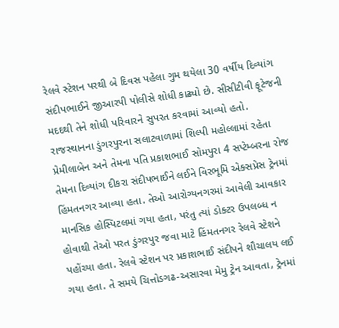રેલવે સ્ટેશન પરથી બે દિવસ પહેલા ગુમ થયેલા 30 વર્ષીય દિવ્યાંગ સંદીપભાઈને જીઆરપી પોલીસે શોધી કાઢ્યો છે. સીસીટીવી ફૂટેજની મદદથી તેને શોધી પરિવારને સુપરત કરવામાં આવ્યો હતો. રાજસ્થાનના ડુંગરપુરના સલાટવાળામાં શિલ્પી મહોલ્લામાં રહેતા પ્રેમીલાબેન અને તેમના પતિ પ્રકાશભાઈ સોમપુરા 4 સપ્ટેમ્બરના રોજ તેમના દિવ્યાંગ દીકરા સંદીપભાઈને લઈને વિરભૂમિ એક્સપ્રેસ ટ્રેનમાં હિંમતનગર આવ્યા હતા. તેઓ આરોગ્યનગરમાં આવેલી આવકાર માનસિક હોસ્પિટલમાં ગયા હતા, પરંતુ ત્યાં ડોક્ટર ઉપલબ્ધ ન હોવાથી તેઓ પરત ડુંગરપુર જવા માટે હિંમતનગર રેલવે સ્ટેશને પહોંચ્યા હતા. રેલવે સ્ટેશન પર પ્રકાશભાઈ સંદીપને શૌચાલય લઈ ગયા હતા. તે સમયે ચિત્તોડગઢ-અસારવા મેમુ ટ્રેન આવતા, ટ્રેનમાં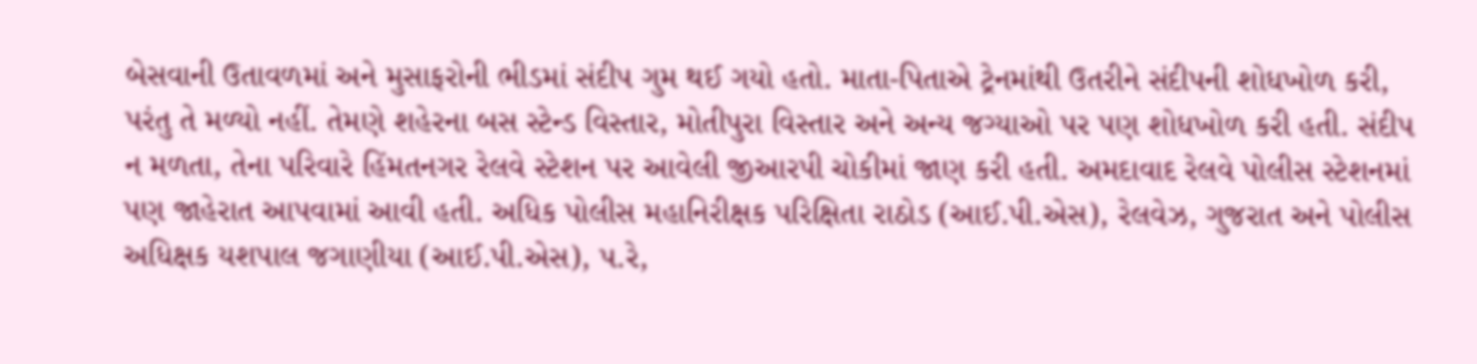બેસવાની ઉતાવળમાં અને મુસાફરોની ભીડમાં સંદીપ ગુમ થઈ ગયો હતો. માતા-પિતાએ ટ્રેનમાંથી ઉતરીને સંદીપની શોધખોળ કરી, પરંતુ તે મળ્યો નહીં. તેમણે શહેરના બસ સ્ટેન્ડ વિસ્તાર, મોતીપુરા વિસ્તાર અને અન્ય જગ્યાઓ પર પણ શોધખોળ કરી હતી. સંદીપ ન મળતા, તેના પરિવારે હિંમતનગર રેલવે સ્ટેશન પર આવેલી જીઆરપી ચોકીમાં જાણ કરી હતી. અમદાવાદ રેલવે પોલીસ સ્ટેશનમાં પણ જાહેરાત આપવામાં આવી હતી. અધિક પોલીસ મહાનિરીક્ષક પરિક્ષિતા રાઠોડ (આઈ.પી.એસ), રેલવેઝ, ગુજરાત અને પોલીસ અધિક્ષક યશપાલ જગાણીયા (આઈ.પી.એસ), પ.રે,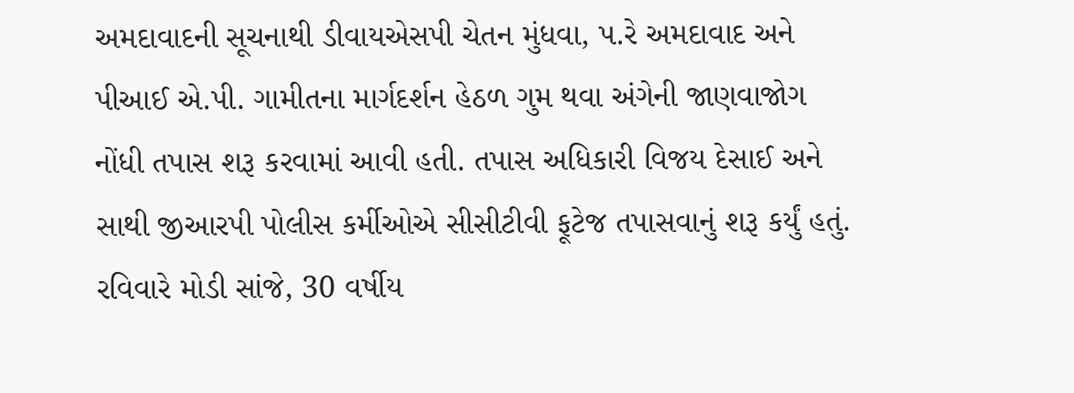અમદાવાદની સૂચનાથી ડીવાયએસપી ચેતન મુંધવા, પ.રે અમદાવાદ અને પીઆઈ એ.પી. ગામીતના માર્ગદર્શન હેઠળ ગુમ થવા અંગેની જાણવાજોગ નોંધી તપાસ શરૂ કરવામાં આવી હતી. તપાસ અધિકારી વિજય દેસાઈ અને સાથી જીઆરપી પોલીસ કર્મીઓએ સીસીટીવી ફૂટેજ તપાસવાનું શરૂ કર્યું હતું. રવિવારે મોડી સાંજે, 30 વર્ષીય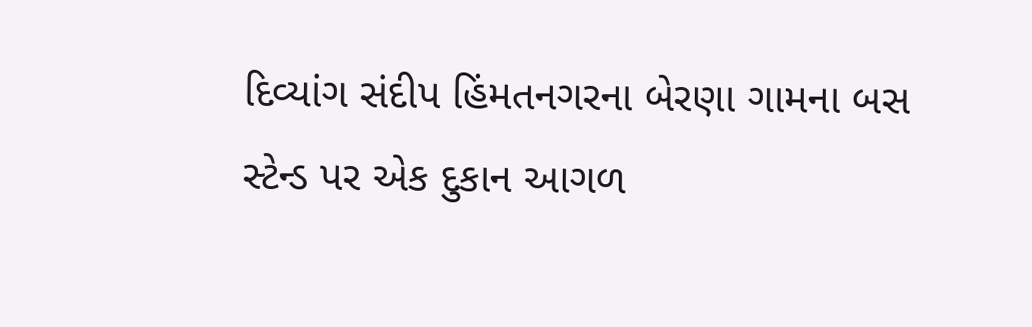દિવ્યાંગ સંદીપ હિંમતનગરના બેરણા ગામના બસ સ્ટેન્ડ પર એક દુકાન આગળ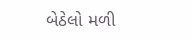બેઠેલો મળી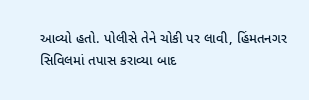આવ્યો હતો. પોલીસે તેને ચોકી પર લાવી, હિંમતનગર સિવિલમાં તપાસ કરાવ્યા બાદ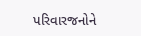પરિવારજનોને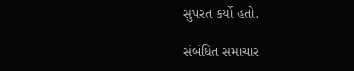સુપરત કર્યો હતો.

સંબંધિત સમાચાર